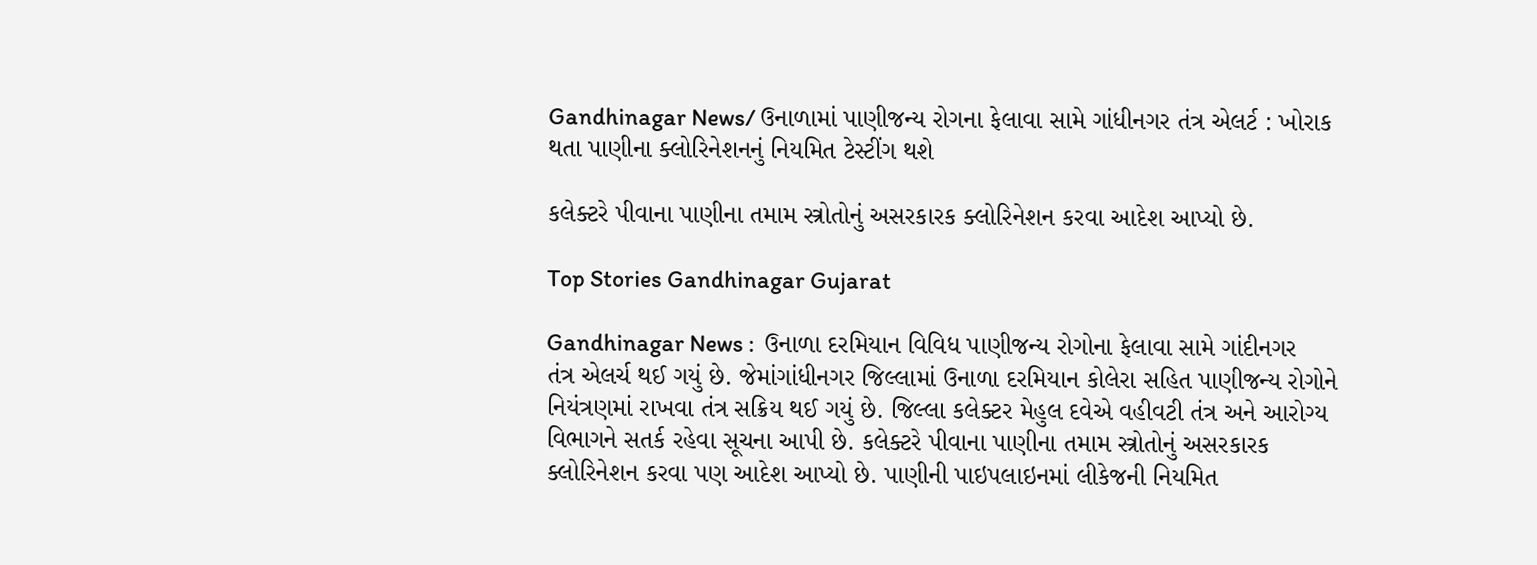Gandhinagar News/ ઉનાળામાં પાણીજન્ય રોગના ફેલાવા સામે ગાંધીનગર તંત્ર એલર્ટ : ખોરાક થતા પાણીના ક્લોરિનેશનનું નિયમિત ટેસ્ટીંગ થશે

કલેક્ટરે પીવાના પાણીના તમામ સ્ત્રોતોનું અસરકારક ક્લોરિનેશન કરવા આદેશ આપ્યો છે.

Top Stories Gandhinagar Gujarat

Gandhinagar News :  ઉનાળા દરમિયાન વિવિધ પાણીજન્ય રોગોના ફેલાવા સામે ગાંદીનગર તંત્ર એલર્ચ થઈ ગયું છે. જેમાંગાંધીનગર જિલ્લામાં ઉનાળા દરમિયાન કોલેરા સહિત પાણીજન્ય રોગોને નિયંત્રણમાં રાખવા તંત્ર સક્રિય થઈ ગયું છે. જિલ્લા કલેક્ટર મેહુલ દવેએ વહીવટી તંત્ર અને આરોગ્ય વિભાગને સતર્ક રહેવા સૂચના આપી છે. કલેક્ટરે પીવાના પાણીના તમામ સ્ત્રોતોનું અસરકારક ક્લોરિનેશન કરવા પણ આદેશ આપ્યો છે. પાણીની પાઇપલાઇનમાં લીકેજની નિયમિત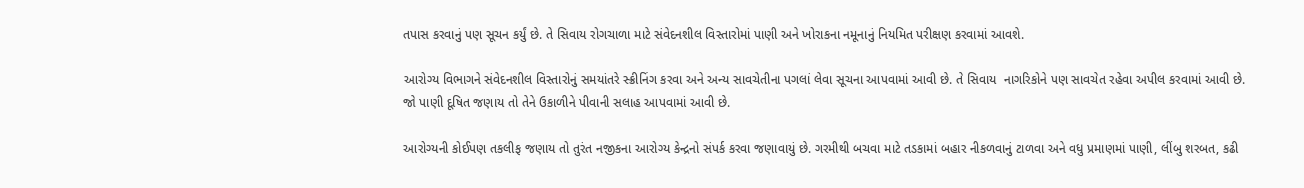તપાસ કરવાનું પણ સૂચન કર્યું છે. તે સિવાય રોગચાળા માટે સંવેદનશીલ વિસ્તારોમાં પાણી અને ખોરાકના નમૂનાનું નિયમિત પરીક્ષણ કરવામાં આવશે.

આરોગ્ય વિભાગને સંવેદનશીલ વિસ્તારોનું સમયાંતરે સ્ક્રીનિંગ કરવા અને અન્ય સાવચેતીના પગલાં લેવા સૂચના આપવામાં આવી છે. તે સિવાય  નાગરિકોને પણ સાવચેત રહેવા અપીલ કરવામાં આવી છે. જો પાણી દૂષિત જણાય તો તેને ઉકાળીને પીવાની સલાહ આપવામાં આવી છે.

આરોગ્યની કોઈપણ તકલીફ જણાય તો તુરંત નજીકના આરોગ્ય કેન્દ્રનો સંપર્ક કરવા જણાવાયું છે. ગરમીથી બચવા માટે તડકામાં બહાર નીકળવાનું ટાળવા અને વધુ પ્રમાણમાં પાણી, લીંબુ શરબત, કઢી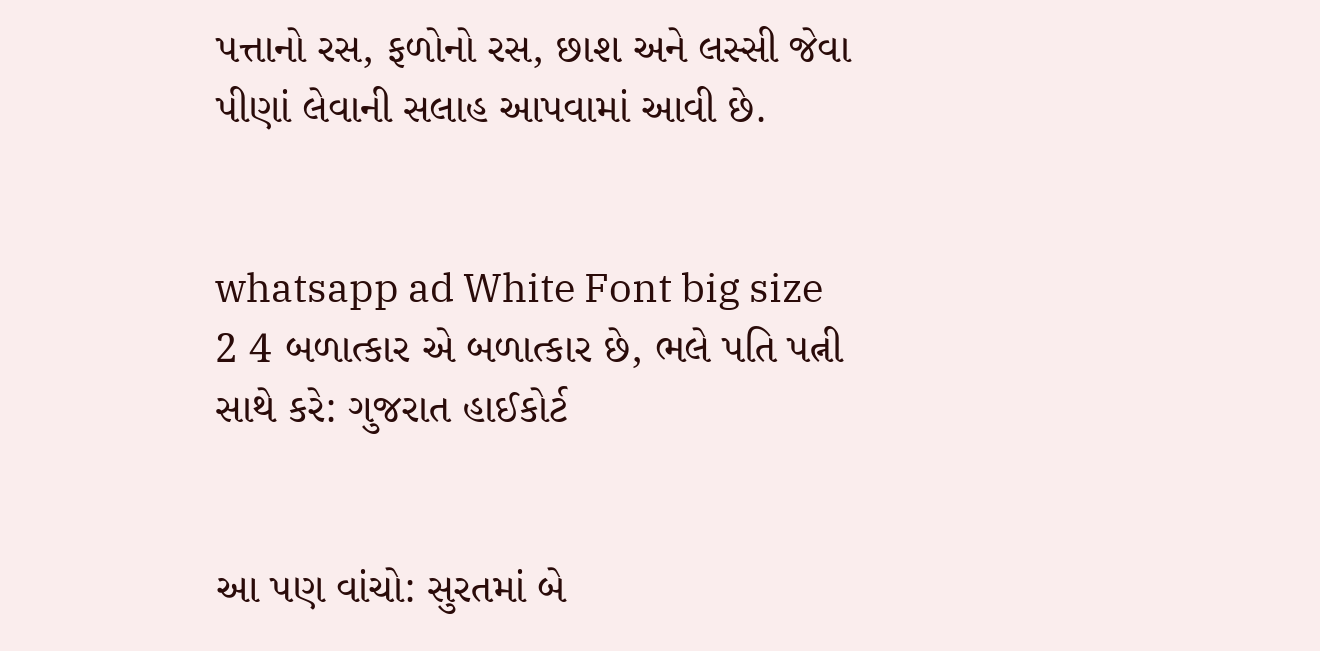પત્તાનો રસ, ફળોનો રસ, છાશ અને લસ્સી જેવા પીણાં લેવાની સલાહ આપવામાં આવી છે.


whatsapp ad White Font big size 2 4 બળાત્કાર એ બળાત્કાર છે, ભલે પતિ પત્ની સાથે કરે: ગુજરાત હાઈકોર્ટ


આ પણ વાંચો: સુરતમાં બે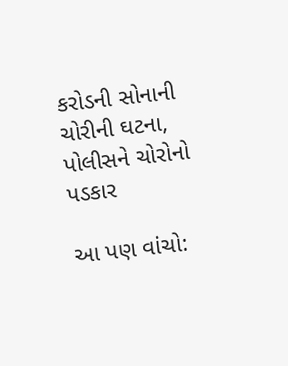કરોડની સોનાની ચોરીની ઘટના, પોલીસને ચોરોનો પડકાર

આ પણ વાંચો: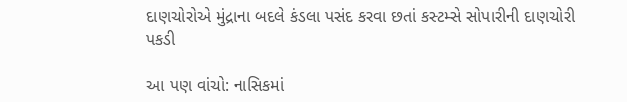દાણચોરોએ મુંદ્રાના બદલે કંડલા પસંદ કરવા છતાં કસ્ટમ્સે સોપારીની દાણચોરી પકડી

આ પણ વાંચો: નાસિકમાં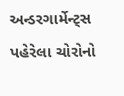અન્ડરગાર્મેન્ટ્સ પહેરેલા ચોરોનો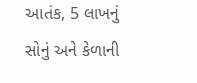આતંક, 5 લાખનું સોનું અને કેળાની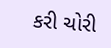કરી ચોરી